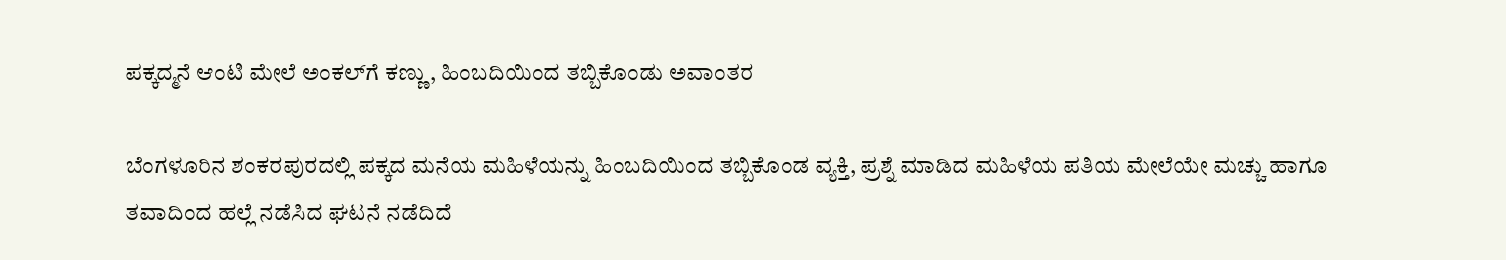ಪಕ್ಕದ್ಮನೆ ಆಂಟಿ ಮೇಲೆ ಅಂಕಲ್‌ಗೆ ಕಣ್ಣು, ಹಿಂಬದಿಯಿಂದ ತಬ್ಬಿಕೊಂಡು ಅವಾಂತರ

ಬೆಂಗಳೂರಿನ ಶಂಕರಪುರದಲ್ಲಿ ಪಕ್ಕದ ಮನೆಯ ಮಹಿಳೆಯನ್ನು ಹಿಂಬದಿಯಿಂದ ತಬ್ಬಿಕೊಂಡ ವ್ಯಕ್ತಿ, ಪ್ರಶ್ನೆ ಮಾಡಿದ ಮಹಿಳೆಯ ಪತಿಯ ಮೇಲೆಯೇ ಮಚ್ಚು ಹಾಗೂ ತವಾದಿಂದ ಹಲ್ಲೆ ನಡೆಸಿದ ಘಟನೆ ನಡೆದಿದೆ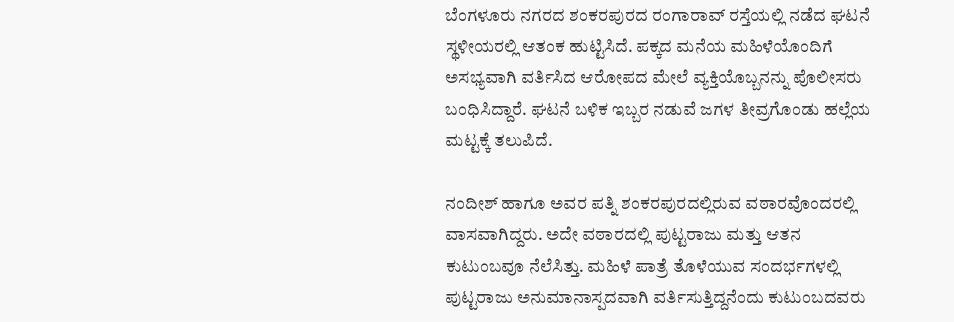ಬೆಂಗಳೂರು ನಗರದ ಶಂಕರಪುರದ ರಂಗಾರಾವ್ ರಸ್ತೆಯಲ್ಲಿ ನಡೆದ ಘಟನೆ ಸ್ಥಳೀಯರಲ್ಲಿ ಆತಂಕ ಹುಟ್ಟಿಸಿದೆ. ಪಕ್ಕದ ಮನೆಯ ಮಹಿಳೆಯೊಂದಿಗೆ ಅಸಭ್ಯವಾಗಿ ವರ್ತಿಸಿದ ಆರೋಪದ ಮೇಲೆ ವ್ಯಕ್ತಿಯೊಬ್ಬನನ್ನು ಪೊಲೀಸರು ಬಂಧಿಸಿದ್ದಾರೆ. ಘಟನೆ ಬಳಿಕ ಇಬ್ಬರ ನಡುವೆ ಜಗಳ ತೀವ್ರಗೊಂಡು ಹಲ್ಲೆಯ ಮಟ್ಟಕ್ಕೆ ತಲುಪಿದೆ.

ನಂದೀಶ್ ಹಾಗೂ ಅವರ ಪತ್ನಿ ಶಂಕರಪುರದಲ್ಲಿರುವ ವಠಾರವೊಂದರಲ್ಲಿ ವಾಸವಾಗಿದ್ದರು. ಅದೇ ವಠಾರದಲ್ಲಿ ಪುಟ್ಟರಾಜು ಮತ್ತು ಆತನ ಕುಟುಂಬವೂ ನೆಲೆಸಿತ್ತು. ಮಹಿಳೆ ಪಾತ್ರೆ ತೊಳೆಯುವ ಸಂದರ್ಭಗಳಲ್ಲಿ ಪುಟ್ಟರಾಜು ಅನುಮಾನಾಸ್ಪದವಾಗಿ ವರ್ತಿಸುತ್ತಿದ್ದನೆಂದು ಕುಟುಂಬದವರು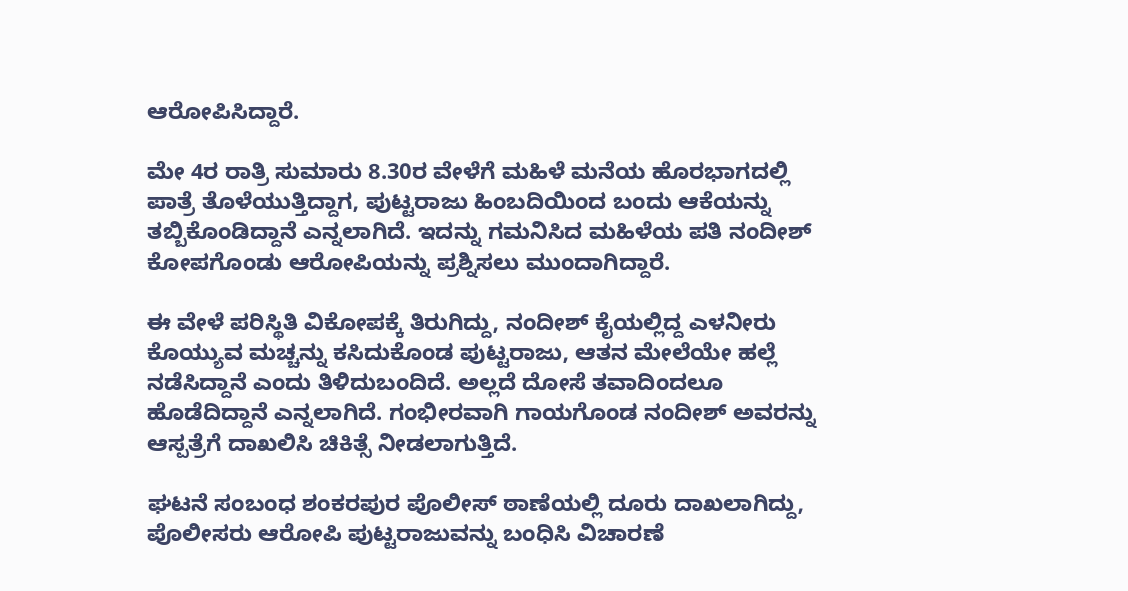ಆರೋಪಿಸಿದ್ದಾರೆ.

ಮೇ 4ರ ರಾತ್ರಿ ಸುಮಾರು 8.30ರ ವೇಳೆಗೆ ಮಹಿಳೆ ಮನೆಯ ಹೊರಭಾಗದಲ್ಲಿ ಪಾತ್ರೆ ತೊಳೆಯುತ್ತಿದ್ದಾಗ, ಪುಟ್ಟರಾಜು ಹಿಂಬದಿಯಿಂದ ಬಂದು ಆಕೆಯನ್ನು ತಬ್ಬಿಕೊಂಡಿದ್ದಾನೆ ಎನ್ನಲಾಗಿದೆ. ಇದನ್ನು ಗಮನಿಸಿದ ಮಹಿಳೆಯ ಪತಿ ನಂದೀಶ್ ಕೋಪಗೊಂಡು ಆರೋಪಿಯನ್ನು ಪ್ರಶ್ನಿಸಲು ಮುಂದಾಗಿದ್ದಾರೆ.

ಈ ವೇಳೆ ಪರಿಸ್ಥಿತಿ ವಿಕೋಪಕ್ಕೆ ತಿರುಗಿದ್ದು, ನಂದೀಶ್ ಕೈಯಲ್ಲಿದ್ದ ಎಳನೀರು ಕೊಯ್ಯುವ ಮಚ್ಚನ್ನು ಕಸಿದುಕೊಂಡ ಪುಟ್ಟರಾಜು, ಆತನ ಮೇಲೆಯೇ ಹಲ್ಲೆ ನಡೆಸಿದ್ದಾನೆ ಎಂದು ತಿಳಿದುಬಂದಿದೆ. ಅಲ್ಲದೆ ದೋಸೆ ತವಾದಿಂದಲೂ ಹೊಡೆದಿದ್ದಾನೆ ಎನ್ನಲಾಗಿದೆ. ಗಂಭೀರವಾಗಿ ಗಾಯಗೊಂಡ ನಂದೀಶ್ ಅವರನ್ನು ಆಸ್ಪತ್ರೆಗೆ ದಾಖಲಿಸಿ ಚಿಕಿತ್ಸೆ ನೀಡಲಾಗುತ್ತಿದೆ.

ಘಟನೆ ಸಂಬಂಧ ಶಂಕರಪುರ ಪೊಲೀಸ್ ಠಾಣೆಯಲ್ಲಿ ದೂರು ದಾಖಲಾಗಿದ್ದು, ಪೊಲೀಸರು ಆರೋಪಿ ಪುಟ್ಟರಾಜುವನ್ನು ಬಂಧಿಸಿ ವಿಚಾರಣೆ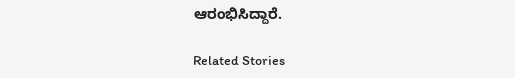ಆರಂಭಿಸಿದ್ದಾರೆ.

Related Stories